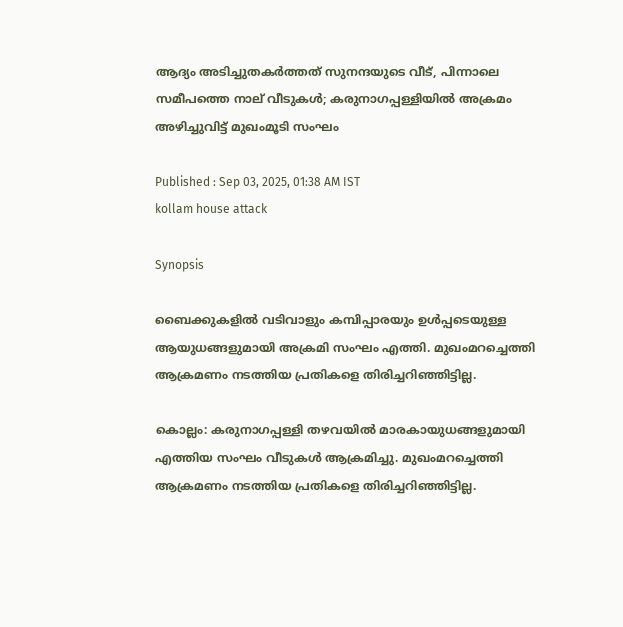ആദ്യം അടിച്ചുതകർത്തത് സുനന്ദയുടെ വീട്, പിന്നാലെ സമീപത്തെ നാല് വീടുകൾ; കരുനാഗപ്പള്ളിയിൽ അക്രമം അഴിച്ചുവിട്ട് മുഖംമൂടി സംഘം

Published : Sep 03, 2025, 01:38 AM IST
kollam house attack

Synopsis

ബൈക്കുകളില്‍ വടിവാളും കമ്പിപ്പാരയും ഉള്‍പ്പടെയുള്ള ആയുധങ്ങളുമായി അക്രമി സംഘം എത്തി. മുഖംമറച്ചെത്തി ആക്രമണം നടത്തിയ പ്രതികളെ തിരിച്ചറിഞ്ഞിട്ടില്ല.

കൊല്ലം: കരുനാഗപ്പള്ളി തഴവയില്‍ മാരകായുധങ്ങളുമായി എത്തിയ സംഘം വീടുകള്‍ ആക്രമിച്ചു. മുഖംമറച്ചെത്തി ആക്രമണം നടത്തിയ പ്രതികളെ തിരിച്ചറിഞ്ഞിട്ടില്ല.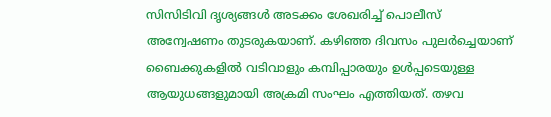സിസിടിവി ദൃശ്യങ്ങള്‍ അടക്കം ശേഖരിച്ച് പൊലീസ് അന്വേഷണം തുടരുകയാണ്. കഴിഞ്ഞ ദിവസം പുലര്‍ച്ചെയാണ് ബൈക്കുകളില്‍ വടിവാളും കമ്പിപ്പാരയും ഉള്‍പ്പടെയുള്ള ആയുധങ്ങളുമായി അക്രമി സംഘം എത്തിയത്. തഴവ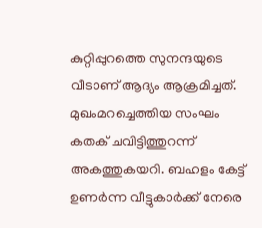കുറ്റിപ്പുറത്തെ സുനന്ദയുടെ വീടാണ് ആദ്യം ആക്രമിച്ചത്. മുഖംമറച്ചെത്തിയ സംഘം കതക് ചവിട്ടിത്തുറന്ന് അകത്തുകയറി. ബഹളം കേട്ട് ഉണര്‍ന്ന വീട്ടുകാര്‍ക്ക് നേരെ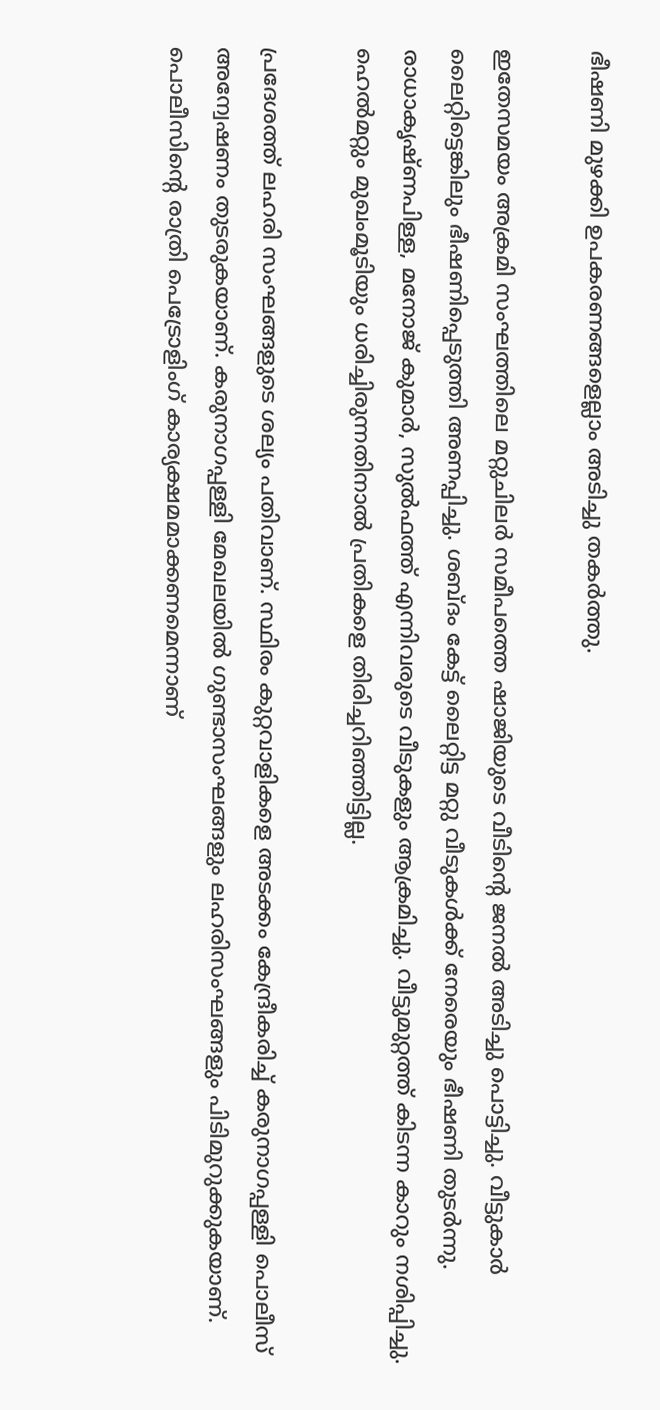ഭീഷണി മുഴക്കി ഉപകരണങ്ങളെല്ലാം അടിച്ചു തകര്‍ത്തു.

ഇതേസമയം അക്രമി സംഘത്തിലെ മറ്റുചിലര്‍ സമീപത്തെ ഷാജിയുടെ വീടിന്‍റെ ജനല്‍ അടിച്ചു പൊട്ടിച്ചു. വീട്ടുകാര്‍ ലൈറ്റിട്ടെങ്കിലും ഭീഷണിപ്പെടുത്തി അണപ്പിച്ചു. ശബ്ദം കേട്ട് ലൈറ്റിട്ട മറ്റു വീടുകള്‍ക്ക് നേരെയും ഭീഷണി തുടര്‍ന്നു. രാധാകൃഷ്ണപിള്ള, മനോജ് കുമാര്‍, സുല്‍ഫത്ത് എന്നിവരുടെ വീടുകളും ആക്രമിച്ചു. വീട്ടുമുറ്റത്ത് കിടന്ന കാറും നശിപ്പിച്ചു. ഹെല്‍മറ്റും മുഖംമൂടിയും ധരിച്ചിരുന്നതിനാല്‍ പ്രതികളെ തിരിച്ചറിഞ്ഞിട്ടില്ല.

പ്രദേശത്ത് ലഹരി സംഘങ്ങളുടെ ശല്യം പതിവാണ്. സ്ഥിരം കുറ്റവാളികളെ അടക്കം കേന്ദ്രീകരിച്ച് കരുനാഗപ്പള്ളി പൊലീസ് അന്വേഷണം തുടരുകയാണ്. കരുനാഗപ്പള്ളി മേഖലയില്‍ ഗുണ്ടാസംഘങ്ങളും ലഹരിസംഘങ്ങളും പിടിമുറുക്കുകയാണ്. പൊലീസിന്‍റെ രാത്രി പെട്രോളിംഗ് കാര്യക്ഷമമാക്കണമെന്നാണ്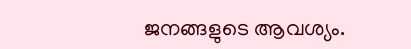ജനങ്ങളുടെ ആവശ്യം.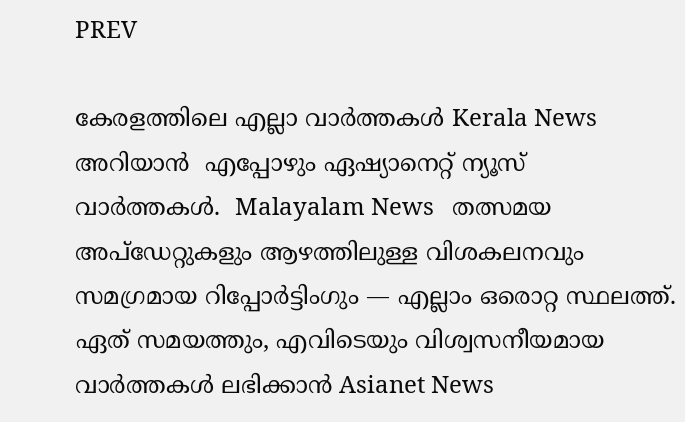PREV

കേരളത്തിലെ എല്ലാ വാർത്തകൾ Kerala News അറിയാൻ  എപ്പോഴും ഏഷ്യാനെറ്റ് ന്യൂസ് വാർത്തകൾ.  Malayalam News   തത്സമയ അപ്‌ഡേറ്റുകളും ആഴത്തിലുള്ള വിശകലനവും സമഗ്രമായ റിപ്പോർട്ടിംഗും — എല്ലാം ഒരൊറ്റ സ്ഥലത്ത്. ഏത് സമയത്തും, എവിടെയും വിശ്വസനീയമായ വാർത്തകൾ ലഭിക്കാൻ Asianet News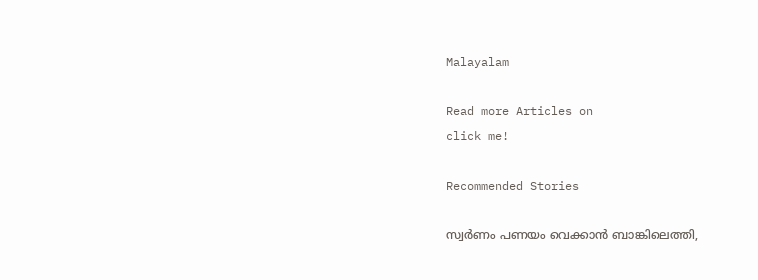Malayalam

Read more Articles on
click me!

Recommended Stories

സ്വ‍ർണം പണയം വെക്കാൻ ബാങ്കിലെത്തി,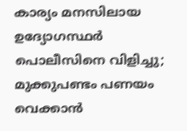കാര്യം മനസിലായ ഉദ്യോഗസ്ഥർ പൊലീസിനെ വിളിച്ചു; മുക്കുപണ്ടം പണയം വെക്കാൻ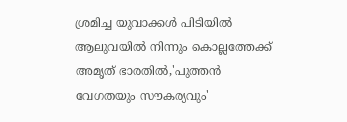ശ്രമിച്ച യുവാക്കൾ പിടിയിൽ
ആലുവയിൽ നിന്നും കൊല്ലത്തേക്ക് അമൃത് ഭാരതിൽ,'പുത്തൻ വേഗതയും സൗകര്യവും'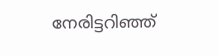നേരിട്ടറിഞ്ഞ്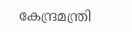കേന്ദ്രമന്ത്രി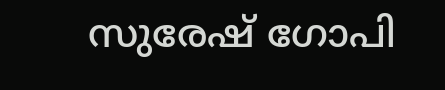സുരേഷ് ഗോപി